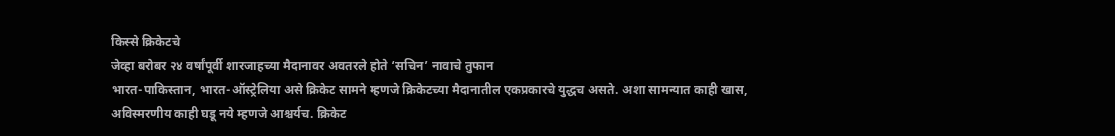किस्से क्रिकेटचे
जेव्हा बरोबर २४ वर्षांपूर्वी शारजाहच्या मैदानावर अवतरले होते ‘सचिन’ नावाचे तुफान
भारत-पाकिस्तान, भारत-ऑस्ट्रेलिया असे क्रिकेट सामने म्हणजे क्रिकेटच्या मैदानातील एकप्रकारचे युद्धच असते. अशा सामन्यात काही खास, अविस्मरणीय काही घडू नये म्हणजे आश्चर्यच. क्रिकेट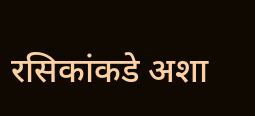रसिकांकडे अशा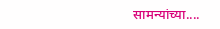सामन्यांच्या....